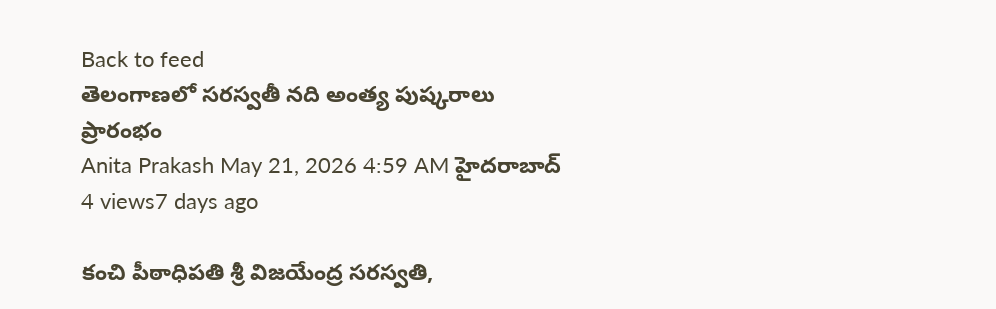Back to feed
తెలంగాణలో సరస్వతీ నది అంత్య పుష్కరాలు ప్రారంభం
Anita Prakash May 21, 2026 4:59 AM హైదరాబాద్ 4 views7 days ago

కంచి పీఠాధిపతి శ్రీ విజయేంద్ర సరస్వతి,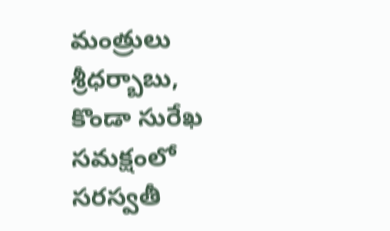మంత్రులు శ్రీధర్బాబు, కొండా సురేఖ సమక్షంలో సరస్వతీ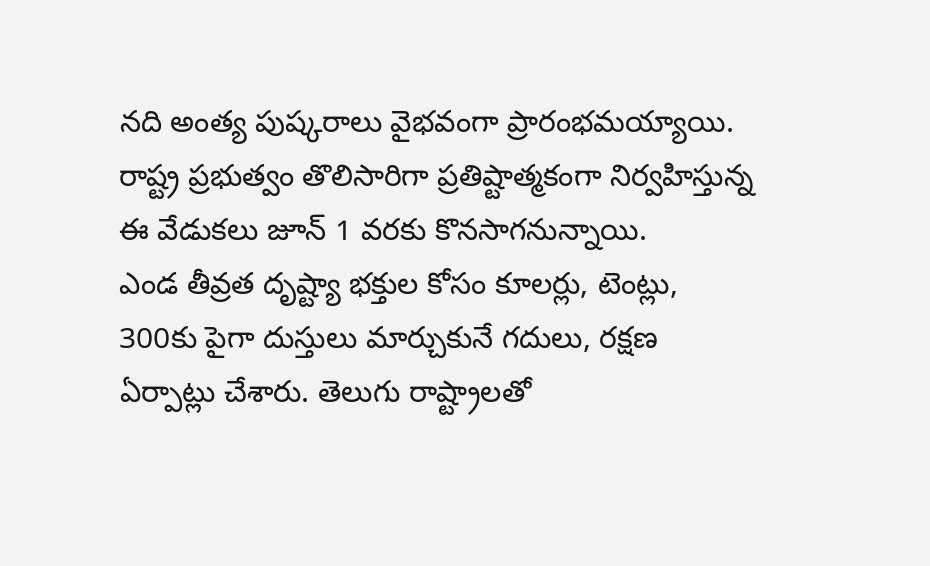నది అంత్య పుష్కరాలు వైభవంగా ప్రారంభమయ్యాయి. రాష్ట్ర ప్రభుత్వం తొలిసారిగా ప్రతిష్టాత్మకంగా నిర్వహిస్తున్న ఈ వేడుకలు జూన్ 1 వరకు కొనసాగనున్నాయి.
ఎండ తీవ్రత దృష్ట్యా భక్తుల కోసం కూలర్లు, టెంట్లు, 300కు పైగా దుస్తులు మార్చుకునే గదులు, రక్షణ ఏర్పాట్లు చేశారు. తెలుగు రాష్ట్రాలతో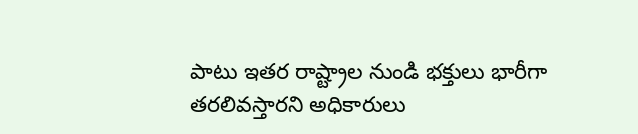పాటు ఇతర రాష్ట్రాల నుండి భక్తులు భారీగా తరలివస్తారని అధికారులు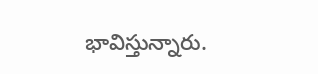భావిస్తున్నారు.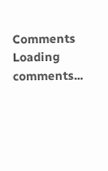Comments
Loading comments...